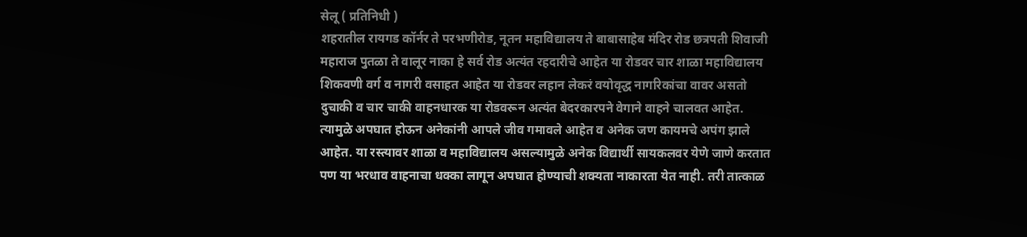सेलू ( प्रतिनिधी )
शहरातील रायगड कॉर्नर ते परभणीरोड, नूतन महाविद्यालय ते बाबासाहेब मंदिर रोड छत्रपती शिवाजी महाराज पुतळा ते वालूर नाका हे सर्व रोड अत्यंत रहदारीचे आहेत या रोडवर चार शाळा महाविद्यालय शिकवणी वर्ग व नागरी वसाहत आहेत या रोडवर लहान लेकरं वयोवृद्ध नागरिकांचा वावर असतो दुचाकी व चार चाकी वाहनधारक या रोडवरून अत्यंत बेदरकारपने वेगाने वाहने चालवत आहेत. त्यामुळे अपघात होऊन अनेकांनी आपले जीव गमावले आहेत व अनेक जण कायमचे अपंग झाले आहेत. या रस्त्यावर शाळा व महाविद्यालय असल्यामुळे अनेक विद्यार्थी सायकलवर येणे जाणे करतात पण या भरधाव वाहनाचा धक्का लागून अपघात होण्याची शक्यता नाकारता येत नाही. तरी तात्काळ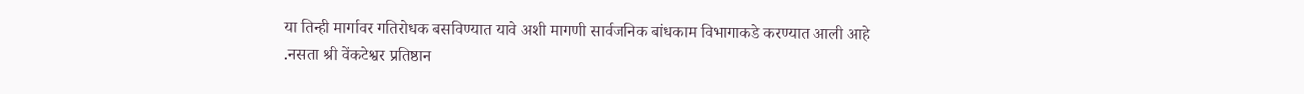या तिन्ही मार्गावर गतिरोधक बसविण्यात यावे अशी मागणी सार्वजनिक बांधकाम विभागाकडे करण्यात आली आहे .नसता श्री वेंकटेश्वर प्रतिष्ठान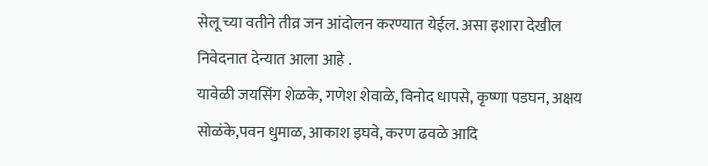सेलू च्या वतीने तीव्र जन आंदोलन करण्यात येईल. असा इशारा देखील निवेदनात देन्यात आला आहे .
यावेळी जयसिंग शेळके, गणेश शेवाळे, विनोद धापसे, कृष्णा पडघन, अक्षय सोळंके,पवन धुमाळ, आकाश इघवे, करण ढवळे आदि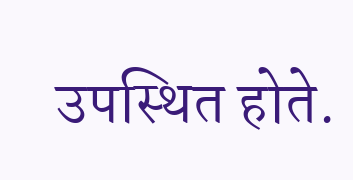उपस्थित होते.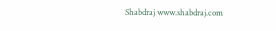Shabdraj www.shabdraj.com